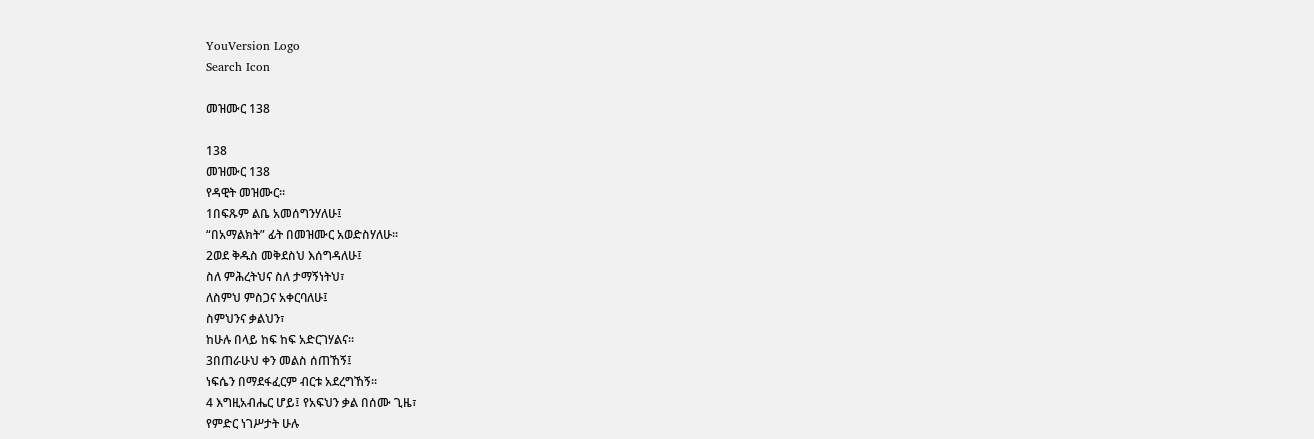YouVersion Logo
Search Icon

መዝሙር 138

138
መዝሙር 138
የዳዊት መዝሙር።
1በፍጹም ልቤ አመሰግንሃለሁ፤
“በአማልክት” ፊት በመዝሙር አወድስሃለሁ።
2ወደ ቅዱስ መቅደስህ እሰግዳለሁ፤
ስለ ምሕረትህና ስለ ታማኝነትህ፣
ለስምህ ምስጋና አቀርባለሁ፤
ስምህንና ቃልህን፣
ከሁሉ በላይ ከፍ ከፍ አድርገሃልና።
3በጠራሁህ ቀን መልስ ሰጠኸኝ፤
ነፍሴን በማደፋፈርም ብርቱ አደረግኸኝ።
4 እግዚአብሔር ሆይ፤ የአፍህን ቃል በሰሙ ጊዜ፣
የምድር ነገሥታት ሁሉ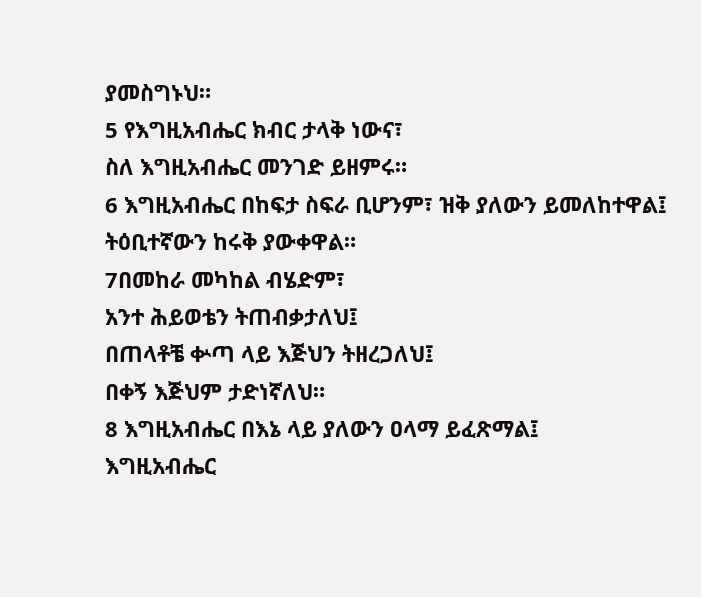ያመስግኑህ።
5 የእግዚአብሔር ክብር ታላቅ ነውና፣
ስለ እግዚአብሔር መንገድ ይዘምሩ።
6 እግዚአብሔር በከፍታ ስፍራ ቢሆንም፣ ዝቅ ያለውን ይመለከተዋል፤
ትዕቢተኛውን ከሩቅ ያውቀዋል።
7በመከራ መካከል ብሄድም፣
አንተ ሕይወቴን ትጠብቃታለህ፤
በጠላቶቼ ቍጣ ላይ እጅህን ትዘረጋለህ፤
በቀኝ እጅህም ታድነኛለህ።
8 እግዚአብሔር በእኔ ላይ ያለውን ዐላማ ይፈጽማል፤
እግዚአብሔር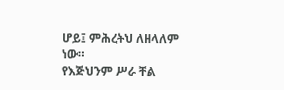ሆይ፤ ምሕረትህ ለዘላለም ነው።
የእጅህንም ሥራ ቸል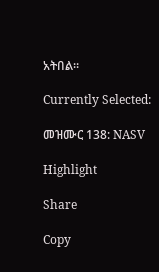አትበል።

Currently Selected:

መዝሙር 138: NASV

Highlight

Share

Copy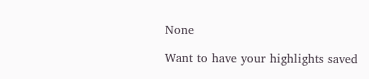None

Want to have your highlights saved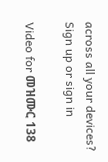across all your devices? Sign up or sign in

Video for መዝሙር 138